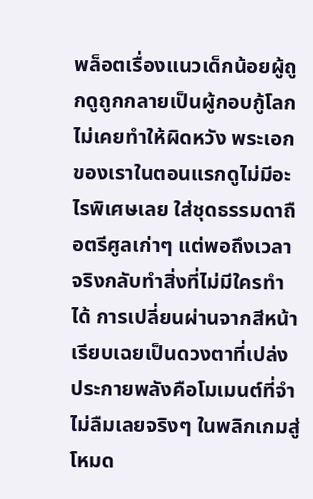พล็อตเรื่องแนวเด็กน้อยผู้ถูกดูถูกกลายเป็นผู้กอบกู้โลกไม่เคยทำให้ผิดหวัง พระเอกของเราในตอนแรกดูไม่มีอะไรพิเศษเลย ใส่ชุดธรรมดาถือตรีศูลเก่าๆ แต่พอถึงเวลาจริงกลับทำสิ่งที่ไม่มีใครทำได้ การเปลี่ยนผ่านจากสีหน้าเรียบเฉยเป็นดวงตาที่เปล่งประกายพลังคือโมเมนต์ที่จำไม่ลืมเลยจริงๆ ในพลิกเกมสู่โหมด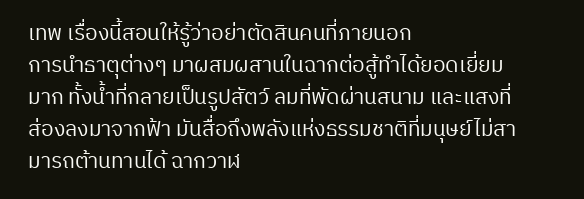เทพ เรื่องนี้สอนให้รู้ว่าอย่าตัดสินคนที่ภายนอก
การนำธาตุต่างๆ มาผสมผสานในฉากต่อสู้ทำได้ยอดเยี่ยมมาก ทั้งน้ำที่กลายเป็นรูปสัตว์ ลมที่พัดผ่านสนาม และแสงที่ส่องลงมาจากฟ้า มันสื่อถึงพลังแห่งธรรมชาติที่มนุษย์ไม่สามารถต้านทานได้ ฉากวาฬ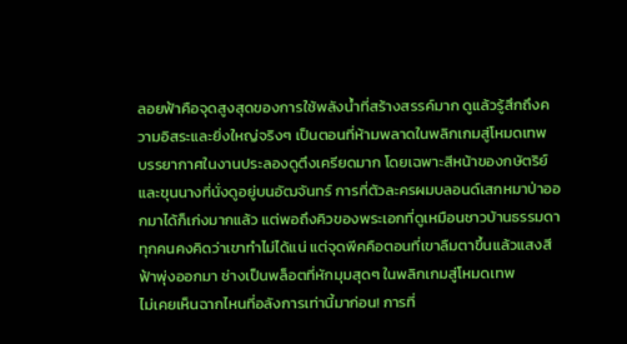ลอยฟ้าคือจุดสูงสุดของการใช้พลังน้ำที่สร้างสรรค์มาก ดูแล้วรู้สึกถึงความอิสระและยิ่งใหญ่จริงๆ เป็นตอนที่ห้ามพลาดในพลิกเกมสู่โหมดเทพ
บรรยากาศในงานประลองดูตึงเครียดมาก โดยเฉพาะสีหน้าของกษัตริย์และขุนนางที่นั่งดูอยู่บนอัฒจันทร์ การที่ตัวละครผมบลอนด์เสกหมาป่าออกมาได้ก็เก่งมากแล้ว แต่พอถึงคิวของพระเอกที่ดูเหมือนชาวบ้านธรรมดา ทุกคนคงคิดว่าเขาทำไม่ได้แน่ แต่จุดพีคคือตอนที่เขาลืมตาขึ้นแล้วแสงสีฟ้าพุ่งออกมา ช่างเป็นพล็อตที่หักมุมสุดๆ ในพลิกเกมสู่โหมดเทพ
ไม่เคยเห็นฉากไหนที่อลังการเท่านี้มาก่อน! การที่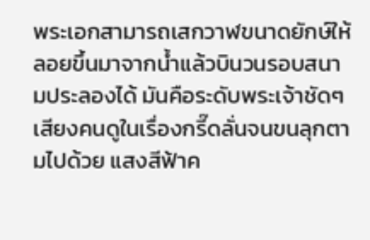พระเอกสามารถเสกวาฬขนาดยักษ์ให้ลอยขึ้นมาจากน้ำแล้วบินวนรอบสนามประลองได้ มันคือระดับพระเจ้าชัดๆ เสียงคนดูในเรื่องกรี๊ดลั่นจนขนลุกตามไปด้วย แสงสีฟ้าค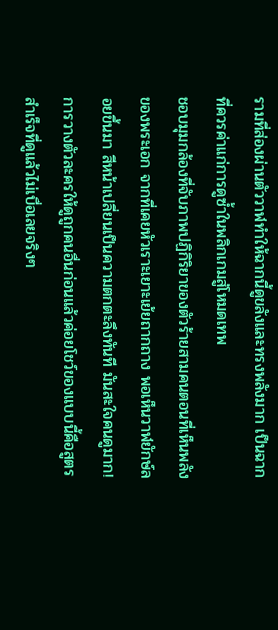รามที่ส่องผ่านตัววาฬทำให้ฉากนี้ดูขลังและทรงพลังมาก เป็นฉากที่ควรค่าแก่การดูซ้ำในพลิกเกมสู่โหมดเทพ
ชอบมุมกล้องที่จับภาพปฏิกิริยาของตัวร้ายสามคนตอนที่เห็นพลังของพระเอก จากที่เคยหัวเราะเยาะเย้ยถากถาง พอเห็นวาฬยักษ์ลอยขึ้นมา สีหน้าเปลี่ยนเป็นความตกตะลึงทันที มันสะใจคนดูมาก! การวางตัวละครให้ดูถูกคนอื่นก่อนแล้วค่อยโชว์ของแบบนี้คือสูตรสำเร็จที่ดูแล้วไม่เบื่อเลยจริงๆ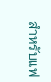สำหรับแฟ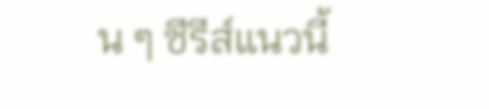น ๆ ซีรีส์แนวนี้